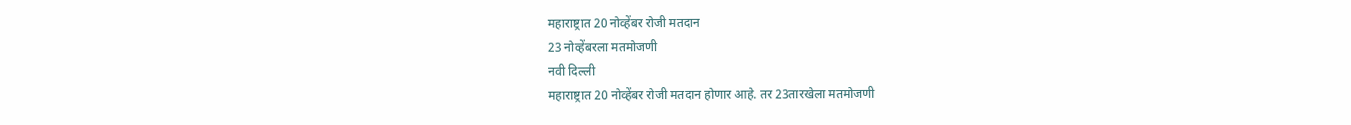महाराष्ट्रात 20 नोव्हेंबर रोजी मतदान
23 नोव्हेंबरला मतमोजणी
नवी दिल्ली
महाराष्ट्रात 20 नोव्हेंबर रोजी मतदान होणार आहे. तर 23तारखेला मतमोजणी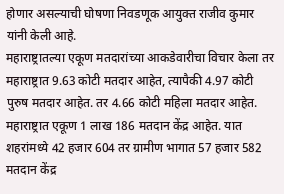होणार असल्याची घोषणा निवडणूक आयुक्त राजीव कुमार यांनी केली आहे.
महाराष्ट्रातल्या एकूण मतदारांच्या आकडेवारीचा विचार केला तर महाराष्ट्रात 9.63 कोटी मतदार आहेत, त्यापैकी 4.97 कोटी पुरुष मतदार आहेत. तर 4.66 कोटी महिला मतदार आहेत.
महाराष्ट्रात एकूण 1 लाख 186 मतदान केंद्र आहेत. यात शहरांमध्ये 42 हजार 604 तर ग्रामीण भागात 57 हजार 582 मतदान केंद्र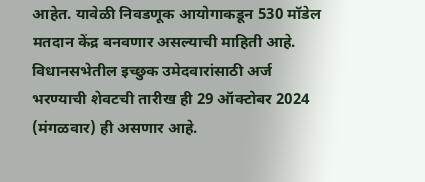आहेत. यावेळी निवडणूक आयोगाकडून 530 मॉडेल मतदान केंद्र बनवणार असल्याची माहिती आहे.
विधानसभेतील इच्छुक उमेदवारांसाठी अर्ज भरण्याची शेवटची तारीख ही 29 ऑक्टोबर 2024 (मंगळवार) ही असणार आहे.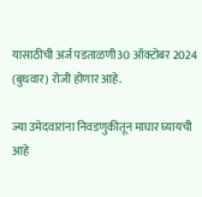यासाठीची अर्ज पडताळणी30 ऑक्टोबर 2024 (बुधवार) रोजी होणार आहे.

ज्या उमेदवारांना निवडणुकीतून माघार घ्यायची आहे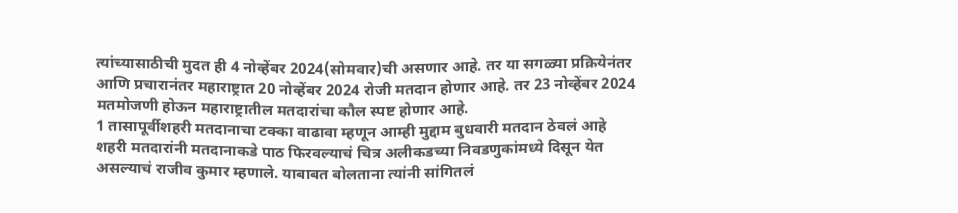त्यांच्यासाठीची मुदत ही 4 नोव्हेंबर 2024(सोमवार)ची असणार आहे. तर या सगळ्या प्रक्रियेनंतर आणि प्रचारानंतर महाराष्ट्रात 20 नोव्हेंबर 2024 रोजी मतदान होणार आहे. तर 23 नोव्हेंबर 2024 मतमोजणी होऊन महाराष्ट्रातील मतदारांचा कौल स्पष्ट होणार आहे.
1 तासापूर्वीशहरी मतदानाचा टक्का वाढावा म्हणून आम्ही मुद्दाम बुधवारी मतदान ठेवलं आहे
शहरी मतदारांनी मतदानाकडे पाठ फिरवल्याचं चित्र अलीकडच्या निवडणुकांमध्ये दिसून येत असल्याचं राजीव कुमार म्हणाले. याबाबत बोलताना त्यांनी सांगितलं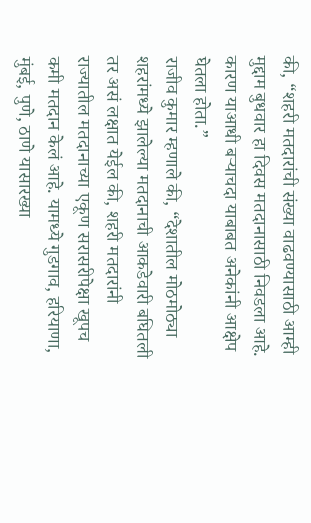की, “शहरी मतदारांची संख्या वाढवण्यासाठी आम्ही मुद्दाम बुधवार हा दिवस मतदानासाठी निवडला आहे. कारण याआधी बऱ्याचदा याबाबत अनेकांनी आक्षेप घेतला होता.”
राजीव कुमार म्हणाले की, “देशातील मोठमोठ्या शहरांमध्ये झालेल्या मतदानाची आकडेवारी बघितली तर असं लक्षात येईल की, शहरी मतदारांनी राज्यातील मतदानाच्या एकूण सरासरीपेक्षा खूपच कमी मतदान केलं आहे. यामध्ये गुडगाव, हरियाणा, मुंबई, पुणे, ठाणे यासारख्या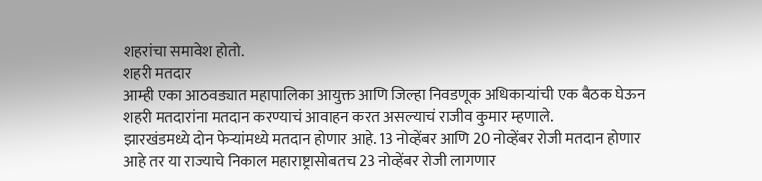शहरांचा समावेश होतो.
शहरी मतदार
आम्ही एका आठवड्यात महापालिका आयुक्त आणि जिल्हा निवडणूक अधिकाऱ्यांची एक बैठक घेऊन शहरी मतदारांना मतदान करण्याचं आवाहन करत असल्याचं राजीव कुमार म्हणाले.
झारखंडमध्ये दोन फेऱ्यांमध्ये मतदान होणार आहे. 13 नोव्हेंबर आणि 20 नोव्हेंबर रोजी मतदान होणार आहे तर या राज्याचे निकाल महाराष्ट्रासोबतच 23 नोव्हेंबर रोजी लागणार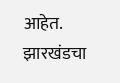आहेत.
झारखंडचा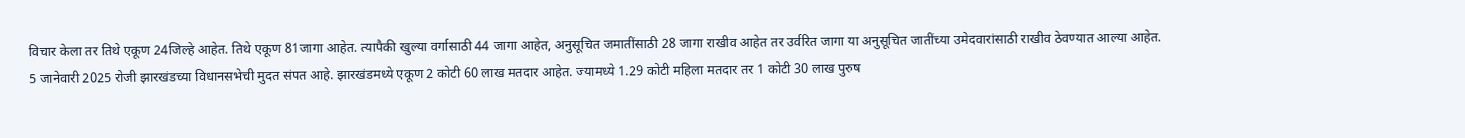विचार केला तर तिथे एकूण 24जिल्हे आहेत. तिथे एकूण 81जागा आहेत. त्यापैकी खुल्या वर्गासाठी 44 जागा आहेत, अनुसूचित जमातींसाठी 28 जागा राखीव आहेत तर उर्वरित जागा या अनुसूचित जातींच्या उमेदवारांसाठी राखीव ठेवण्यात आल्या आहेत.
5 जानेवारी 2025 रोजी झारखंडच्या विधानसभेची मुदत संपत आहे. झारखंडमध्ये एकूण 2 कोटी 60 लाख मतदार आहेत. ज्यामध्ये 1.29 कोटी महिला मतदार तर 1 कोटी 30 लाख पुरुष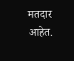मतदार आहेत.